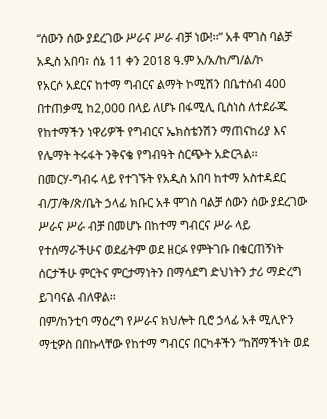“ሰውን ሰው ያደረገው ሥራና ሥራ ብቻ ነው!፡፡” አቶ ሞገስ ባልቻ
አዲስ አበባ፣ ሰኔ 11 ቀን 2018 ዓ.ም አ/አ/ከ/ግ/ል/ኮ
የአርሶ አደርና ከተማ ግብርና ልማት ኮሚሽን በቤተሰብ 400 በተጠቃሚ ከ2,000 በላይ ለሆኑ በፋሚሊ ቢስነስ ለተደራጁ የከተማችን ነዋሪዎች የግብርና ኤክስቴንሽን ማጠናከሪያ እና የሌማት ትሩፋት ንቅናቄ የግብዓት ስርጭት አድርጓል፡፡
በመርሃ-ግብሩ ላይ የተገኙት የአዲስ አበባ ከተማ አስተዳደር ብ/ፓ/ቅ/ጽ/ቤት ኃላፊ ክቡር አቶ ሞገስ ባልቻ ሰውን ሰው ያደረገው ሥራና ሥራ ብቻ በመሆኑ በከተማ ግብርና ሥራ ላይ የተሰማራችሁና ወደፊትም ወደ ዘርፉ የምትገቡ በቁርጠኝነት ሰርታችሁ ምርትና ምርታማነትን በማሳደግ ድህነትን ታሪ ማድረግ ይገባናል ብለዋል፡፡
በም/ከንቲባ ማዕረግ የሥራና ክህሎት ቢሮ ኃላፊ አቶ ሚሊዮን ማቲዎስ በበኩላቸው የከተማ ግብርና በርካቶችን “ከሸማችነት ወደ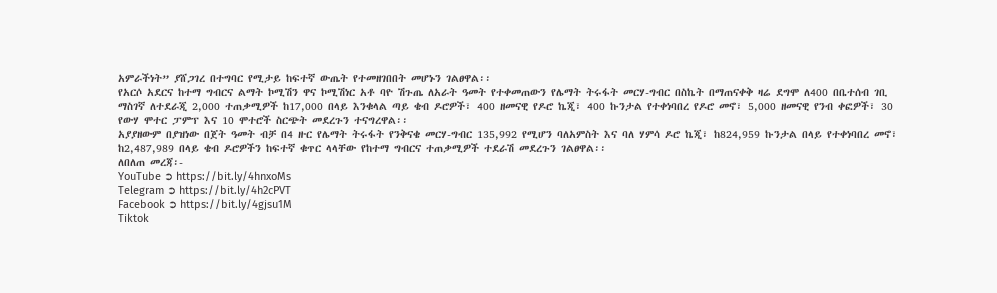አምራችነት” ያሸጋገረ በተግባር የሚታይ ከፍተኛ ውጤት የተመዘገበበት መሆኑን ገልፀዋል፡፡
የአርሶ አደርና ከተማ ግብርና ልማት ኮሚሽን ዋና ኮሚሽነር አቶ ባዮ ሽጉጤ ለአራት ዓመት የተቀመጠውን የሌማት ትሩፋት መርሃ-ግብር በስኬት በማጠናቀቅ ዛሬ ደግሞ ለ400 በቤተሰብ ገቢ ማስገኛ ለተደራጂ 2,000 ተጠቃሚዎች ከ17,000 በላይ እንቁላል ጣይ ቄብ ዶሮዎች፣ 400 ዘመናዊ የዶሮ ኬጂ፣ 400 ኩንታል የተቀነባበረ የዶሮ መኖ፣ 5,000 ዘመናዊ የንብ ቀፎዎች፣ 30 የውሃ ሞተር ፓምፕ እና 10 ሞተሮች ስርጭት መደረጉን ተናግረዋል፡፡
አያያዘውም በያዝነው በጀት ዓመት ብቻ በ4 ዙር የሌማት ትሩፋት የንቅናቄ መርሃ-ግብር 135,992 የሚሆን ባለአምስት እና ባለ ሃምሳ ዶሮ ኬጂ፣ ከ824,959 ኩንታል በላይ የተቀነባበረ መኖ፣ ከ2,487,989 በላይ ቄብ ዶሮዎችን ከፍተኛ ቁጥር ላላቸው የከተማ ግብርና ተጠቃሚዎች ተደራሽ መደረጉን ገልፀዋል፡፡
ለበለጠ መረጃ፡-
YouTube ➲ https://bit.ly/4hnxoMs
Telegram ➲ https://bit.ly/4h2cPVT
Facebook ➲ https://bit.ly/4gjsu1M
Tiktok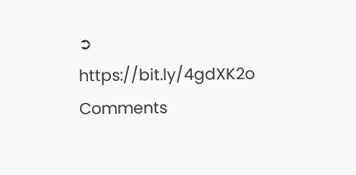➲ https://bit.ly/4gdXK2o
Comments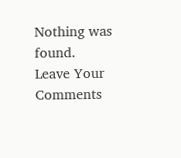Nothing was found.
Leave Your Comments